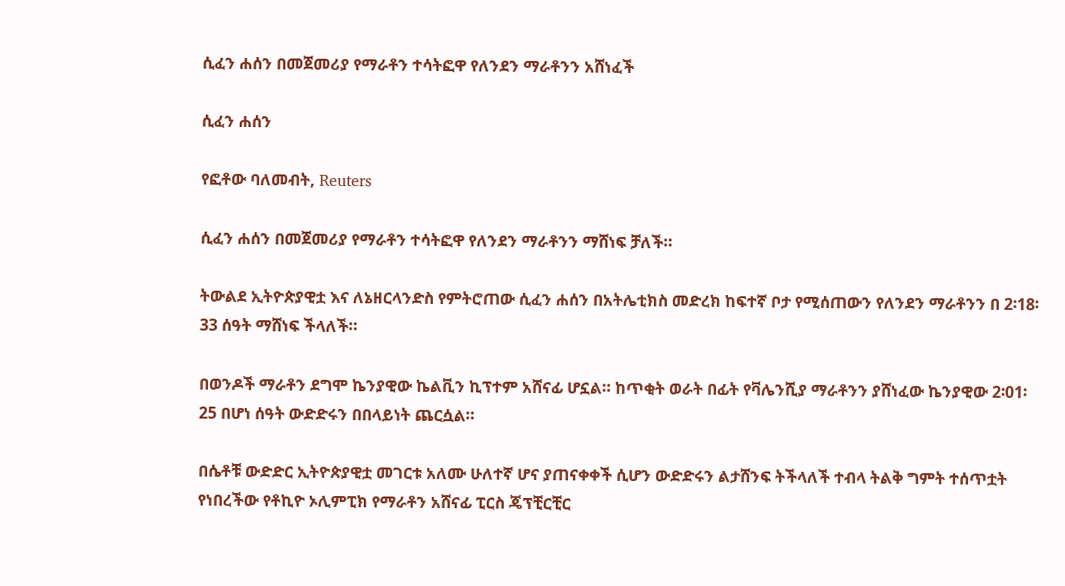ሲፈን ሐሰን በመጀመሪያ የማራቶን ተሳትፎዋ የለንደን ማራቶንን አሸነፈች

ሲፈን ሐሰን

የፎቶው ባለመብት, Reuters

ሲፈን ሐሰን በመጀመሪያ የማራቶን ተሳትፎዋ የለንደን ማራቶንን ማሸነፍ ቻለች።

ትውልደ ኢትዮጵያዊቷ እና ለኔዘርላንድስ የምትሮጠው ሲፈን ሐሰን በአትሌቲክስ መድረክ ከፍተኛ ቦታ የሚሰጠውን የለንደን ማራቶንን በ 2፡18፡33 ሰዓት ማሸነፍ ችላለች።

በወንዶች ማራቶን ደግሞ ኬንያዊው ኬልቪን ኪፕተም አሸናፊ ሆኗል። ከጥቂት ወራት በፊት የቫሌንሺያ ማራቶንን ያሸነፈው ኬንያዊው 2፡01፡25 በሆነ ሰዓት ውድድሩን በበላይነት ጨርሷል።

በሴቶቹ ውድድር ኢትዮጵያዊቷ መገርቱ አለሙ ሁለተኛ ሆና ያጠናቀቀች ሲሆን ውድድሩን ልታሸንፍ ትችላለች ተብላ ትልቅ ግምት ተሰጥቷት የነበረችው የቶኪዮ ኦሊምፒክ የማራቶን አሸናፊ ፒርስ ጄፕቺርቺር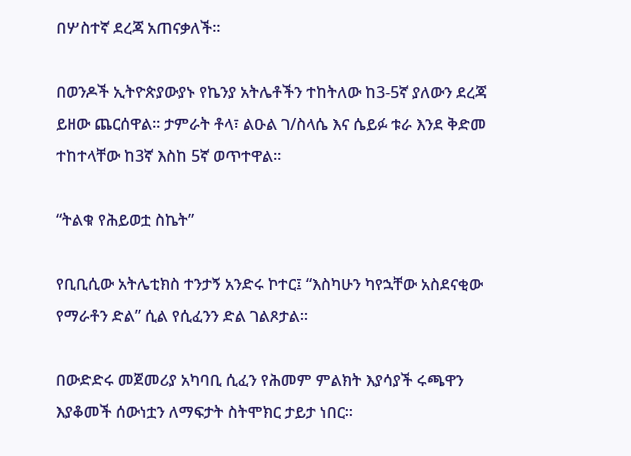በሦስተኛ ደረጃ አጠናቃለች።

በወንዶች ኢትዮጵያውያኑ የኬንያ አትሌቶችን ተከትለው ከ3-5ኛ ያለውን ደረጃ ይዘው ጨርሰዋል። ታምራት ቶላ፣ ልዑል ገ/ስላሴ እና ሴይፉ ቱራ እንደ ቅድመ ተከተላቸው ከ3ኛ እስከ 5ኛ ወጥተዋል።

“ትልቁ የሕይወቷ ስኬት”

የቢቢሲው አትሌቲክስ ተንታኝ አንድሩ ኮተር፤ “እስካሁን ካየኋቸው አስደናቂው የማራቶን ድል” ሲል የሲፈንን ድል ገልጾታል።

በውድድሩ መጀመሪያ አካባቢ ሲፈን የሕመም ምልክት እያሳያች ሩጫዋን እያቆመች ሰውነቷን ለማፍታት ስትሞክር ታይታ ነበር።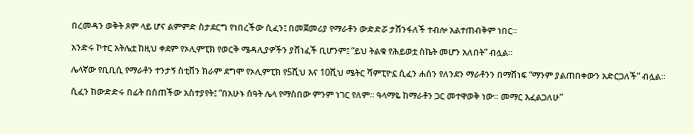በረመዳን ወቅት ጾም ላይ ሆና ልምምድ ስታደርግ የነበረችው ሲፈን፤ በመጀመሪያ የማራቶን ውድድሯ ታሸንፋለች ተብሎ አልተጠብቅም ነበር።

አንድሩ ኮተር አትሌቷ ከዚህ ቀደም የኦሊምፒክ የወርቅ ሜዳሊያዎችን ያሸነፈች ቢሆንም፤ “ይህ ትልቁ የሕይወቷ ስኬት መሆን አለበት” ብሏል።

ሌላኛው የቢቢሲ የማራቶን ተንታኝ ስቲቨን ክራም ደግሞ የኦሊምፒክ የ5ሺህ እና 10ሺህ ሜትር ሻምፒዮኗ ሲፈን ሐሰን የለንደን ማራቶንን በማሸነፍ “ማንም ያልጠበቀውን አድርጋለች” ብሏል።

ሲፈን ከውድድሩ በፊት በሰጠችው አስተያየት፤ “በአሁኑ ሰዓት ሌላ የማስበው ምንም ነገር የለም። ዓላማዬ ከማራቶን ጋር መተዋወቅ ነው። መማር እፈልጋለሁ”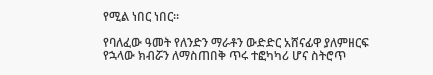የሚል ነበር ነበር።

የባለፈው ዓመት የለንድን ማራቶን ውድድር አሸናፊዋ ያለምዘርፍ የኋላው ክብሯን ለማስጠበቅ ጥሩ ተፎካካሪ ሆና ስትሮጥ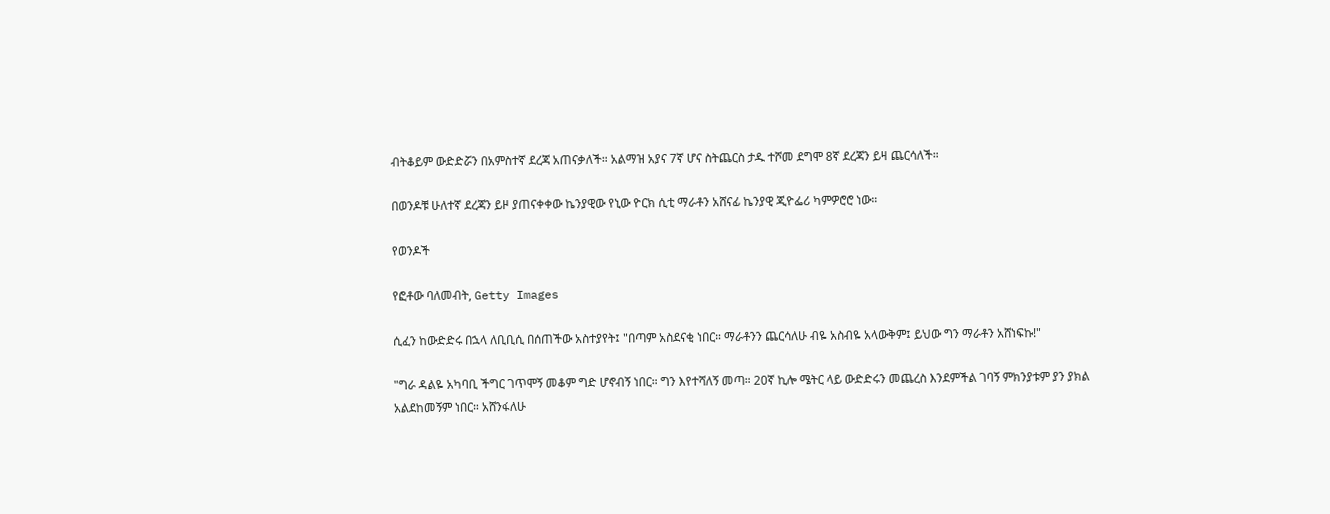ብትቆይም ውድድሯን በአምስተኛ ደረጃ አጠናቃለች። አልማዝ አያና 7ኛ ሆና ስትጨርስ ታዱ ተሾመ ደግሞ 8ኛ ደረጃን ይዛ ጨርሳለች።

በወንዶቹ ሁለተኛ ደረጃን ይዞ ያጠናቀቀው ኬንያዊው የኒው ዮርክ ሲቲ ማራቶን አሸናፊ ኬንያዊ ጂዮፌሪ ካምዎሮሮ ነው።

የወንዶች

የፎቶው ባለመብት, Getty Images

ሲፈን ከውድድሩ በኋላ ለቢቢሲ በሰጠችው አስተያየት፤ "በጣም አስደናቂ ነበር። ማራቶንን ጨርሳለሁ ብዬ አስብዬ አላውቅም፤ ይህው ግን ማራቶን አሸነፍኩ!"

"ግራ ዳልዬ አካባቢ ችግር ገጥሞኝ መቆም ግድ ሆኖብኝ ነበር። ግን እየተሻለኝ መጣ። 20ኛ ኪሎ ሜትር ላይ ውድድሩን መጨረስ እንደምችል ገባኝ ምክንያቱም ያን ያክል አልደከመኝም ነበር። አሸንፋለሁ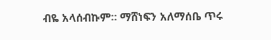ብዬ አላሰብኩም። ማሸነፍን አለማሰቤ ጥሩ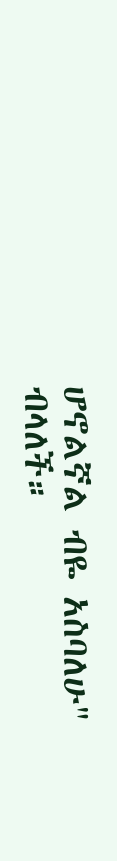ሆኖልኛል ብዬ አስባለሁ" ብላለች።